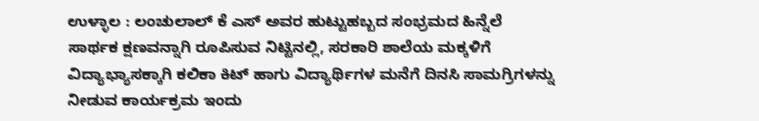ಉಳ್ಳಾಲ : ಲಂಚುಲಾಲ್ ಕೆ ಎಸ್ ಅವರ ಹುಟ್ಟುಹಬ್ಬದ ಸಂಭ್ರಮದ ಹಿನ್ನೆಲೆ ಸಾರ್ಥಕ ಕ್ಷಣವನ್ನಾಗಿ ರೂಪಿಸುವ ನಿಟ್ಟಿನಲ್ಲಿ, ಸರಕಾರಿ ಶಾಲೆಯ ಮಕ್ಕಳಿಗೆ ವಿದ್ಯಾಭ್ಯಾಸಕ್ಕಾಗಿ ಕಲಿಕಾ ಕಿಟ್ ಹಾಗು ವಿದ್ಯಾರ್ಥಿಗಳ ಮನೆಗೆ ದಿನಸಿ ಸಾಮಗ್ರಿಗಳನ್ನು ನೀಡುವ ಕಾರ್ಯಕ್ರಮ ಇಂದು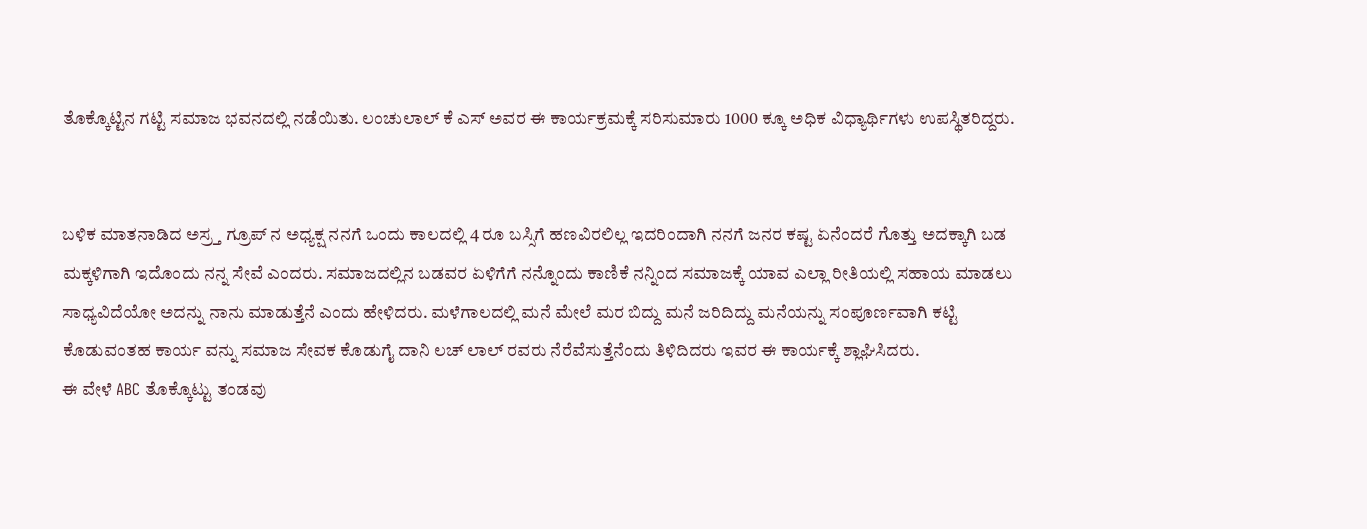ತೊಕ್ಕೊಟ್ಟಿನ ಗಟ್ಟಿ ಸಮಾಜ ಭವನದಲ್ಲಿ ನಡೆಯಿತು. ಲಂಚುಲಾಲ್ ಕೆ ಎಸ್ ಅವರ ಈ ಕಾರ್ಯಕ್ರಮಕ್ಕೆ ಸರಿಸುಮಾರು 1000 ಕ್ಕೂ ಅಧಿಕ ವಿಧ್ಯಾರ್ಥಿಗಳು ಉಪಸ್ಥಿತರಿದ್ದರು.


ಬಳಿಕ ಮಾತನಾಡಿದ ಅಸ್ರ್ತ ಗ್ರೂಪ್ ನ ಅಧ್ಯಕ್ಷ ನನಗೆ ಒಂದು ಕಾಲದಲ್ಲಿ 4 ರೂ ಬಸ್ಸಿಗೆ ಹಣವಿರಲಿಲ್ಲ ಇದರಿಂದಾಗಿ ನನಗೆ ಜನರ ಕಷ್ಟ ಏನೆಂದರೆ ಗೊತ್ತು ಅದಕ್ಕಾಗಿ ಬಡ ಮಕ್ಕಳಿಗಾಗಿ ಇದೊಂದು ನನ್ನ ಸೇವೆ ಎಂದರು. ಸಮಾಜದಲ್ಲಿನ ಬಡವರ ಏಳಿಗೆಗೆ ನನ್ನೊಂದು ಕಾಣಿಕೆ ನನ್ನಿಂದ ಸಮಾಜಕ್ಕೆ ಯಾವ ಎಲ್ಲಾ ರೀತಿಯಲ್ಲಿ ಸಹಾಯ ಮಾಡಲು ಸಾಧ್ಯವಿದೆಯೋ ಅದನ್ನು ನಾನು ಮಾಡುತ್ತೆನೆ ಎಂದು ಹೇಳಿದರು. ಮಳೆಗಾಲದಲ್ಲಿ ಮನೆ ಮೇಲೆ ಮರ ಬಿದ್ದು ಮನೆ ಜರಿದಿದ್ದು ಮನೆಯನ್ನು ಸಂಪೂರ್ಣವಾಗಿ ಕಟ್ಟಿ ಕೊಡುವಂತಹ ಕಾರ್ಯ ವನ್ನು ಸಮಾಜ ಸೇವಕ ಕೊಡುಗೈ ದಾನಿ ಲಚ್ ಲಾಲ್ ರವರು ನೆರೆವೆಸುತ್ತೆನೆಂದು ತಿಳಿದಿದರು ಇವರ ಈ ಕಾರ್ಯಕ್ಕೆ ಶ್ಲಾಘಿಸಿದರು.
ಈ ವೇಳೆ ABC ತೊಕ್ಕೊಟ್ಟು ತಂಡವು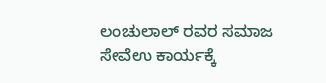ಲಂಚುಲಾಲ್ ರವರ ಸಮಾಜ ಸೇವೆಉ ಕಾರ್ಯಕ್ಕೆ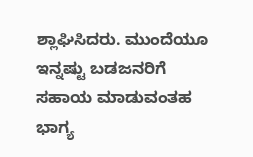ಶ್ಲಾಘಿಸಿದರು. ಮುಂದೆಯೂ ಇನ್ನಷ್ಟು ಬಡಜನರಿಗೆ ಸಹಾಯ ಮಾಡುವಂತಹ ಭಾಗ್ಯ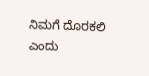ನಿಮಗೆ ದೊರಕಲಿ ಎಂದು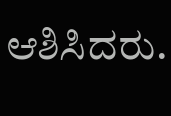ಆಶಿಸಿದರು.